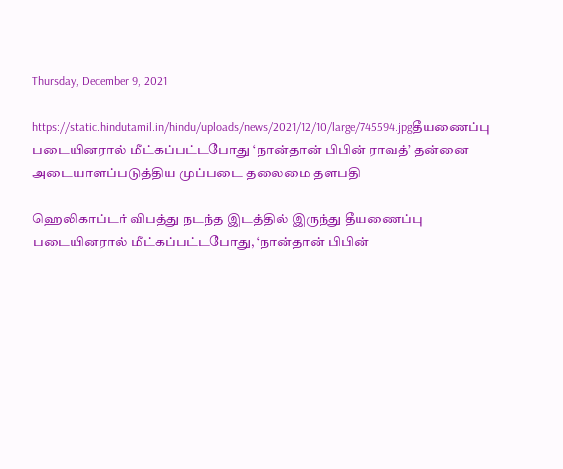Thursday, December 9, 2021

https://static.hindutamil.in/hindu/uploads/news/2021/12/10/large/745594.jpgதீயணைப்பு படையினரால் மீட்கப்பட்டபோது ‘நான்தான் பிபின் ராவத்’ தன்னை அடையாளப்படுத்திய முப்படை தலைமை தளபதி

ஹெலிகாப்டர் விபத்து நடந்த இடத்தில் இருந்து தீயணைப்பு படையினரால் மீட்கப்பட்டபோது, ‘நான்தான் பிபின்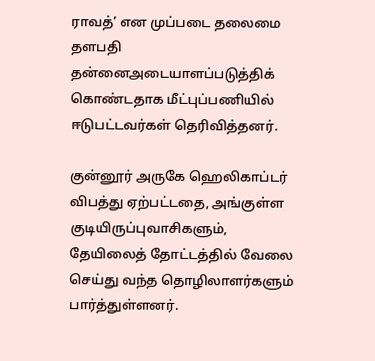ராவத்’ என முப்படை தலைமை தளபதி தன்னைஅடையாளப்படுத்திக் கொண்டதாக மீட்புப்பணியில் ஈடுபட்டவர்கள் தெரிவித்தனர்.

குன்னூர் அருகே ஹெலிகாப்டர் விபத்து ஏற்பட்டதை, அங்குள்ள குடியிருப்புவாசிகளும், தேயிலைத் தோட்டத்தில் வேலை செய்து வந்த தொழிலாளர்களும் பார்த்துள்ளனர்.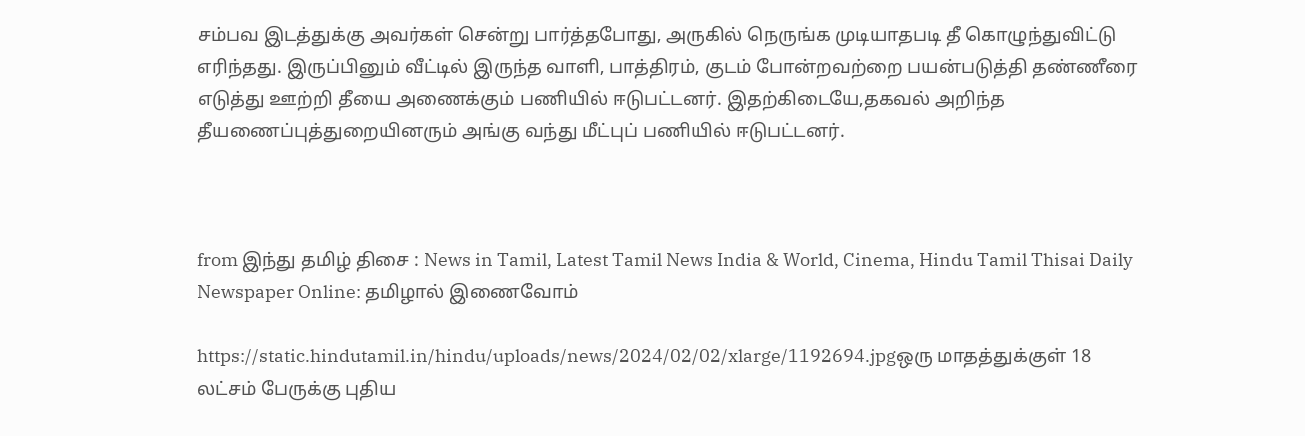சம்பவ இடத்துக்கு அவர்கள் சென்று பார்த்தபோது, அருகில் நெருங்க முடியாதபடி தீ கொழுந்துவிட்டு எரிந்தது. இருப்பினும் வீட்டில் இருந்த வாளி, பாத்திரம், குடம் போன்றவற்றை பயன்படுத்தி தண்ணீரை எடுத்து ஊற்றி தீயை அணைக்கும் பணியில் ஈடுபட்டனர். இதற்கிடையே,தகவல் அறிந்த தீயணைப்புத்துறையினரும் அங்கு வந்து மீட்புப் பணியில் ஈடுபட்டனர்.



from இந்து தமிழ் திசை : News in Tamil, Latest Tamil News India & World, Cinema, Hindu Tamil Thisai Daily Newspaper Online: தமிழால் இணைவோம்

https://static.hindutamil.in/hindu/uploads/news/2024/02/02/xlarge/1192694.jpgஒரு மாதத்துக்குள் 18 லட்சம் பேருக்கு புதிய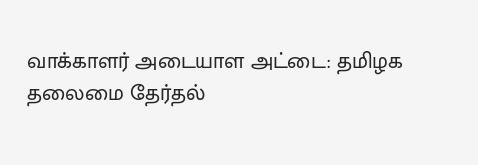வாக்காளர் அடையாள அட்டை: தமிழக தலைமை தேர்தல்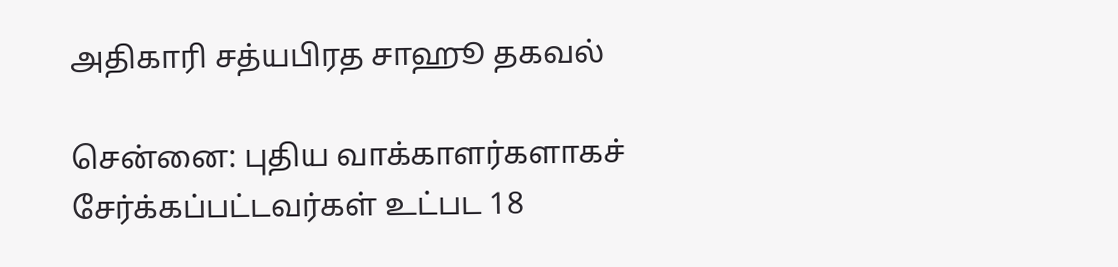அதிகாரி சத்யபிரத சாஹூ தகவல்

சென்னை: புதிய வாக்காளர்களாகச் சேர்க்கப்பட்டவர்கள் உட்பட 18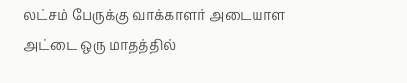லட்சம் பேருக்கு வாக்காளர் அடையாள அட்டை ஒரு மாதத்தில்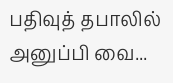பதிவுத் தபாலில் அனுப்பி வை...